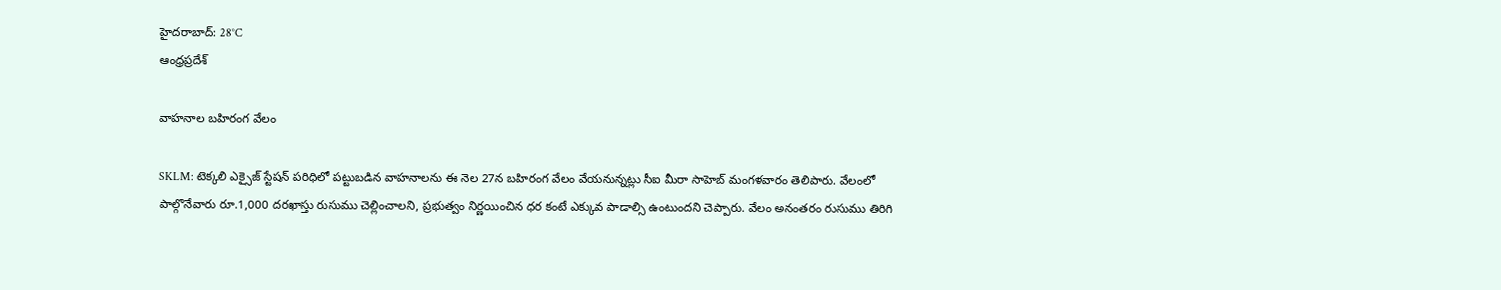హైదరాబాద్: 28°C
ఆంధ్రప్రదేశ్

వాహనాల బహిరంగ వేలం

SKLM: టెక్కలి ఎక్సైజ్ స్టేషన్ పరిధిలో పట్టుబడిన వాహనాలను ఈ నెల 27న బహిరంగ వేలం వేయనున్నట్లు సీఐ మీరా సాహెబ్ మంగళవారం తెలిపారు. వేలంలో పాల్గొనేవారు రూ.1,000 దరఖాస్తు రుసుము చెల్లించాలని, ప్రభుత్వం నిర్ణయించిన ధర కంటే ఎక్కువ పాడాల్సి ఉంటుందని చెప్పారు. వేలం అనంతరం రుసుము తిరిగి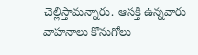చెల్లిస్తామన్నారు. ఆసక్తి ఉన్నవారు వాహనాలు కొనుగోలు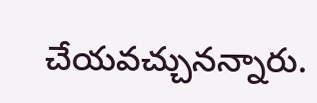చేయవచ్చునన్నారు.